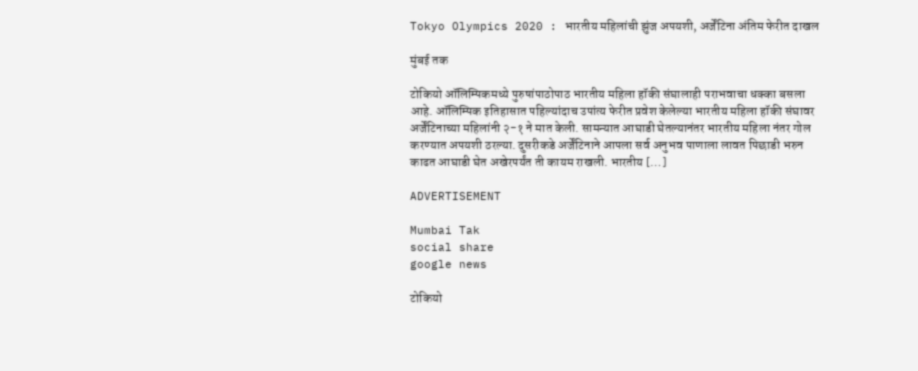Tokyo Olympics 2020 : भारतीय महिलांची झुंज अपयशी, अर्जेंटिना अंतिम फेरीत दाखल

मुंबई तक

टोकियो ऑलिम्पिकमध्ये पुरुषांपाठोपाठ भारतीय महिला हॉकी संघालाही पराभवाचा धक्का बसला आहे. ऑलिम्पिक इतिहासात पहिल्यांदाच उपांत्य फेरीत प्रवेश केलेल्या भारतीय महिला हॉकी संघावर अर्जेंटिनाच्या महिलांनी २-१ ने मात केली. सामन्यात आघाडी घेतल्यानंतर भारतीय महिला नंतर गोल करण्यात अपयशी ठरल्या. दुसरीकडे अर्जेंटिनाने आपला सर्व अनुभव पाणाला लावत पिछाडी भरुन काढत आघाडी घेत अखेरपर्यंत ती कायम राखली. भारतीय […]

ADVERTISEMENT

Mumbai Tak
social share
google news

टोकियो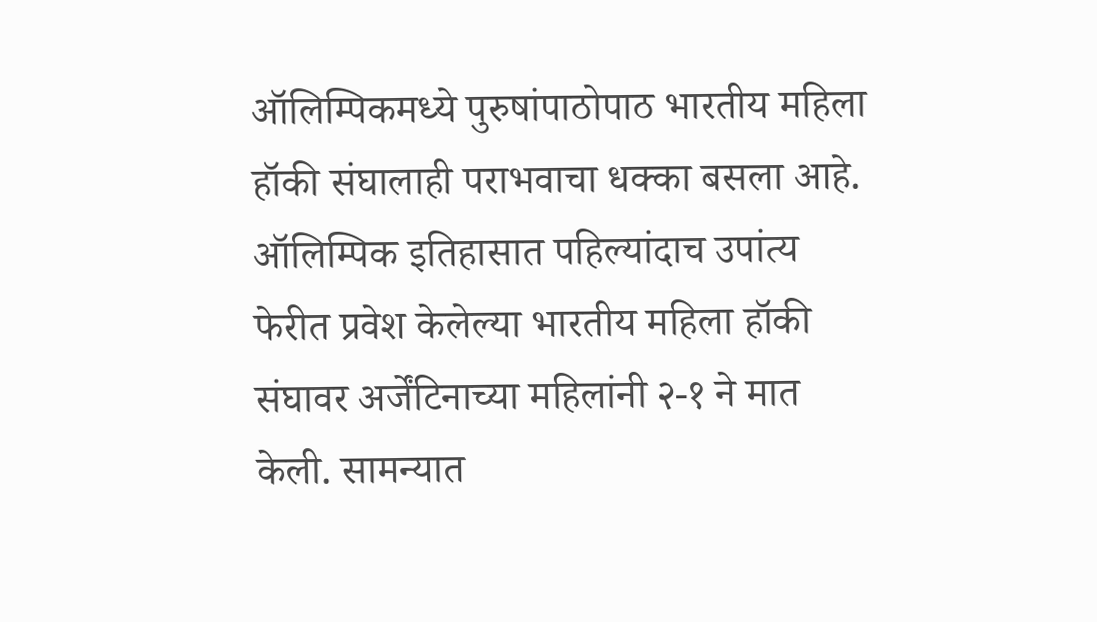ऑलिम्पिकमध्ये पुरुषांपाठोपाठ भारतीय महिला हॉकी संघालाही पराभवाचा धक्का बसला आहे. ऑलिम्पिक इतिहासात पहिल्यांदाच उपांत्य फेरीत प्रवेश केलेल्या भारतीय महिला हॉकी संघावर अर्जेंटिनाच्या महिलांनी २-१ ने मात केली. सामन्यात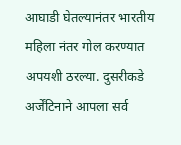आघाडी घेतल्यानंतर भारतीय महिला नंतर गोल करण्यात अपयशी ठरल्या. दुसरीकडे अर्जेंटिनाने आपला सर्व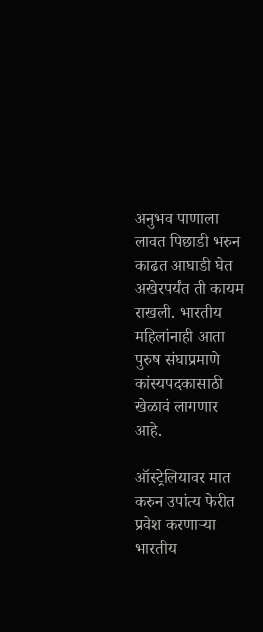अनुभव पाणाला लावत पिछाडी भरुन काढत आघाडी घेत अखेरपर्यंत ती कायम राखली. भारतीय महिलांनाही आता पुरुष संघाप्रमाणे कांस्यपदकासाठी खेळावं लागणार आहे.

ऑस्ट्रेलियावर मात करुन उपांत्य फेरीत प्रवेश करणाऱ्या भारतीय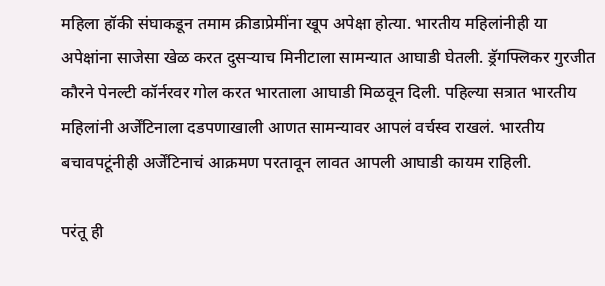महिला हॉकी संघाकडून तमाम क्रीडाप्रेमींना खूप अपेक्षा होत्या. भारतीय महिलांनीही या अपेक्षांना साजेसा खेळ करत दुसऱ्याच मिनीटाला सामन्यात आघाडी घेतली. ड्रॅगफ्लिकर गुरजीत कौरने पेनल्टी कॉर्नरवर गोल करत भारताला आघाडी मिळवून दिली. पहिल्या सत्रात भारतीय महिलांनी अर्जेंटिनाला दडपणाखाली आणत सामन्यावर आपलं वर्चस्व राखलं. भारतीय बचावपटूंनीही अर्जेंटिनाचं आक्रमण परतावून लावत आपली आघाडी कायम राहिली.

परंतू ही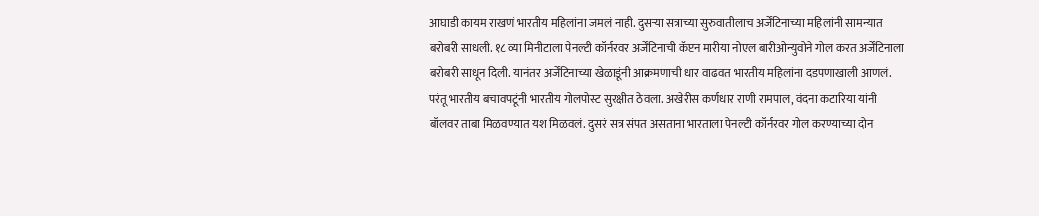आघाडी कायम राखणं भारतीय महिलांना जमलं नाही. दुसऱ्या सत्राच्या सुरुवातीलाच अर्जेंटिनाच्या महिलांनी सामन्यात बरोबरी साधली. १८ व्या मिनीटाला पेनल्टी कॉर्नरवर अर्जेंटिनाची कॅप्टन मारीया नोएल बारीओन्युवोने गोल करत अर्जेंटिनाला बरोबरी साधून दिली. यानंतर अर्जेंटिनाच्या खेळाडूंनी आक्रमणाची धार वाढवत भारतीय महिलांना दडपणाखाली आणलं. परंतू भारतीय बचावपटूंनी भारतीय गोलपोस्ट सुरक्षीत ठेवला. अखेरीस कर्णधार राणी रामपाल, वंदना कटारिया यांनी बॉलवर ताबा मिळवण्यात यश मिळवलं. दुसरं सत्र संपत असताना भारताला पेनल्टी कॉर्नरवर गोल करण्याच्या दोन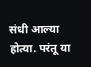संधी आल्या होत्या. परंतू या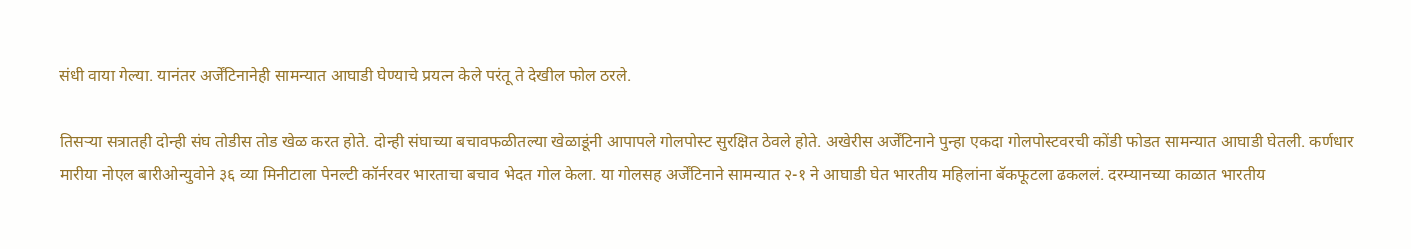संधी वाया गेल्या. यानंतर अर्जेंटिनानेही सामन्यात आघाडी घेण्याचे प्रयत्न केले परंतू ते देखील फोल ठरले.

तिसऱ्या सत्रातही दोन्ही संघ तोडीस तोड खेळ करत होते. दोन्ही संघाच्या बचावफळीतल्या खेळाडूंनी आपापले गोलपोस्ट सुरक्षित ठेवले होते. अखेरीस अर्जेंटिनाने पुन्हा एकदा गोलपोस्टवरची कोंडी फोडत सामन्यात आघाडी घेतली. कर्णधार मारीया नोएल बारीओन्युवोने ३६ व्या मिनीटाला पेनल्टी कॉर्नरवर भारताचा बचाव भेदत गोल केला. या गोलसह अर्जेंटिनाने सामन्यात २-१ ने आघाडी घेत भारतीय महिलांना बॅकफूटला ढकललं. दरम्यानच्या काळात भारतीय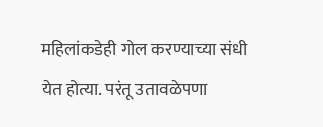महिलांकडेही गोल करण्याच्या संधी येत होत्या. परंतू उतावळेपणा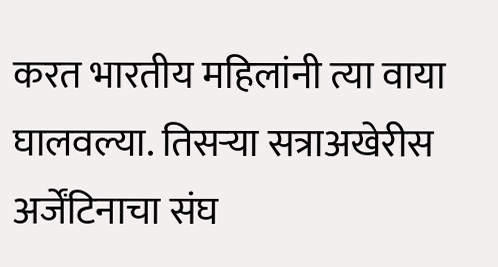करत भारतीय महिलांनी त्या वाया घालवल्या. तिसऱ्या सत्राअखेरीस अर्जेंटिनाचा संघ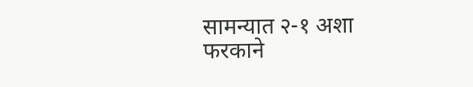सामन्यात २-१ अशा फरकाने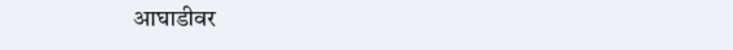आघाडीवर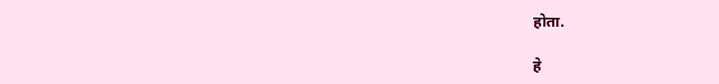होता.

हे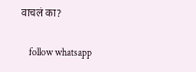वाचलं का?

    follow whatsapp